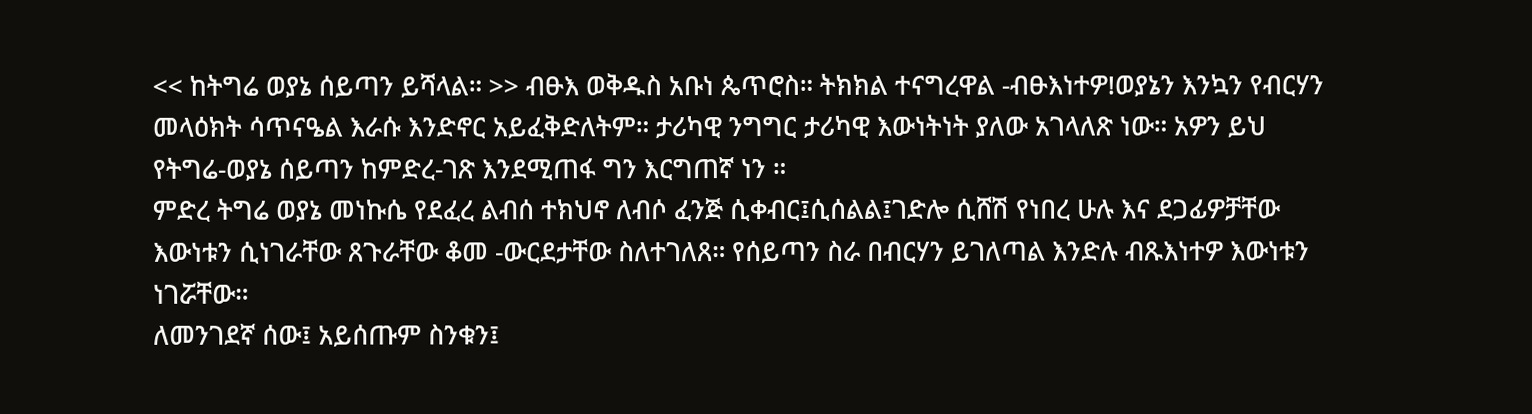<< ከትግሬ ወያኔ ሰይጣን ይሻላል። >> ብፁእ ወቅዱስ አቡነ ጴጥሮስ። ትክክል ተናግረዋል -ብፁእነተዎ!ወያኔን እንኳን የብርሃን መላዕክት ሳጥናዔል እራሱ እንድኖር አይፈቅድለትም። ታሪካዊ ንግግር ታሪካዊ እውነትነት ያለው አገላለጽ ነው። አዎን ይህ የትግሬ-ወያኔ ሰይጣን ከምድረ-ገጽ እንደሚጠፋ ግን እርግጠኛ ነን ።
ምድረ ትግሬ ወያኔ መነኩሴ የደፈረ ልብሰ ተክህኖ ለብሶ ፈንጅ ሲቀብር፤ሲሰልል፤ገድሎ ሲሸሽ የነበረ ሁሉ እና ደጋፊዎቻቸው እውነቱን ሲነገራቸው ጸጉራቸው ቆመ -ውርደታቸው ስለተገለጸ። የሰይጣን ስራ በብርሃን ይገለጣል እንድሉ ብጹእነተዎ እውነቱን ነገሯቸው።
ለመንገደኛ ሰው፤ አይሰጡም ስንቁን፤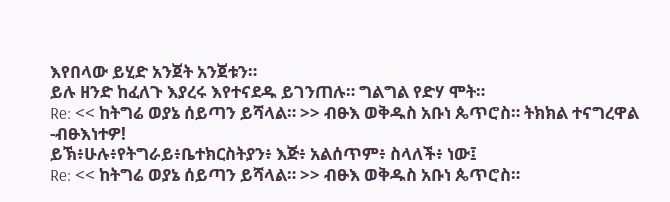እየበላው ይሂድ አንጀት አንጀቱን።
ይሉ ዘንድ ከፈለጉ እያረሩ እየተናደዱ ይገንጠሉ። ግልግል የድሃ ሞት።
Re: << ከትግሬ ወያኔ ሰይጣን ይሻላል። >> ብፁእ ወቅዱስ አቡነ ጴጥሮስ። ትክክል ተናግረዋል -ብፁእነተዎ!
ይኽ፥ሁሉ፥የትግራይ፥ቤተክርስትያን፥ እጅ፥ አልሰጥም፥ ስላለች፥ ነው፤
Re: << ከትግሬ ወያኔ ሰይጣን ይሻላል። >> ብፁእ ወቅዱስ አቡነ ጴጥሮስ።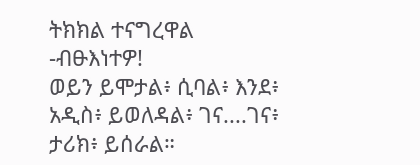ትክክል ተናግረዋል -ብፁእነተዎ!
ወይን ይሞታል፥ ሲባል፥ እንደ፥ አዲስ፥ ይወለዳል፥ ገና....ገና፥ ታሪክ፥ ይሰራል።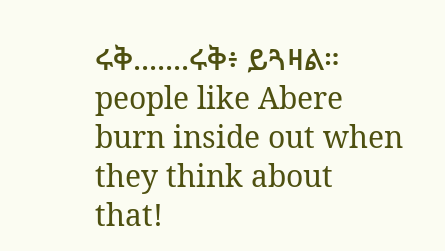ሩቅ.......ሩቅ፥ ይጓዛል። people like Abere burn inside out when they think about that!